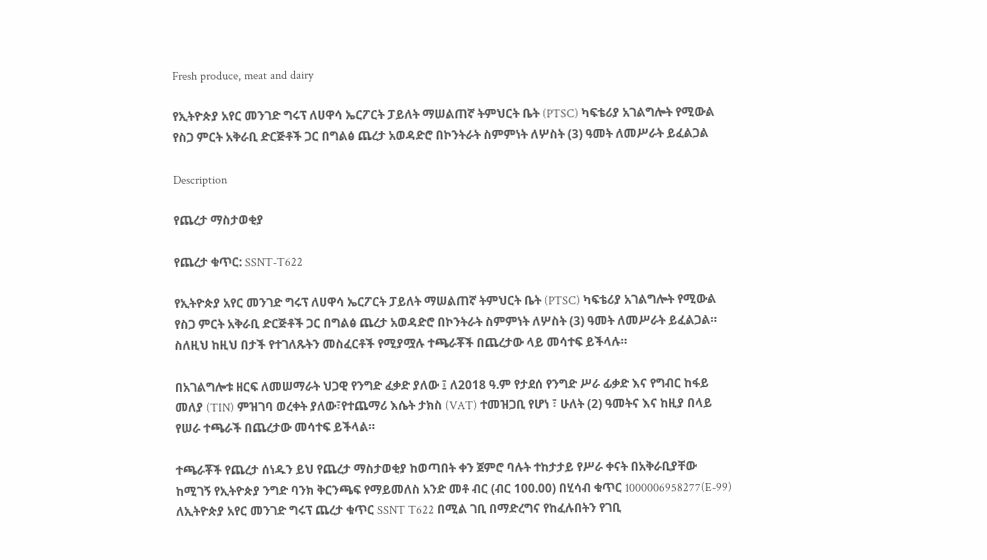Fresh produce, meat and dairy

የኢትዮጵያ አየር መንገድ ግሩፕ ለሀዋሳ ኤርፖርት ፓይለት ማሠልጠኛ ትምህርት ቤት (PTSC) ካፍቴሪያ አገልግሎት የሚውል የስጋ ምርት አቅራቢ ድርጅቶች ጋር በግልፅ ጨረታ አወዳድሮ በኮንትራት ስምምነት ለሦስት (3) ዓመት ለመሥራት ይፈልጋል

Description

የጨረታ ማስታወቂያ

የጨረታ ቁጥር: SSNT-T622

የኢትዮጵያ አየር መንገድ ግሩፕ ለሀዋሳ ኤርፖርት ፓይለት ማሠልጠኛ ትምህርት ቤት (PTSC) ካፍቴሪያ አገልግሎት የሚውል የስጋ ምርት አቅራቢ ድርጅቶች ጋር በግልፅ ጨረታ አወዳድሮ በኮንትራት ስምምነት ለሦስት (3) ዓመት ለመሥራት ይፈልጋል። ስለዚህ ከዚህ በታች የተገለጹትን መስፈርቶች የሚያሟሉ ተጫራቾች በጨረታው ላይ መሳተፍ ይችላሉ።

በአገልግሎቱ ዘርፍ ለመሠማራት ህጋዊ የንግድ ፈቃድ ያለው ፤ ለ2018 ዓ.ም የታደሰ የንግድ ሥራ ፊቃድ እና የግብር ከፋይ መለያ (TIN) ምዝገባ ወረቀት ያለው፣የተጨማሪ እሴት ታክስ (VAT) ተመዝጋቢ የሆነ ፣ ሁለት (2) ዓመትና እና ከዚያ በላይ የሠራ ተጫራች በጨረታው መሳተፍ ይችላል።

ተጫራቾች የጨረታ ሰነዱን ይህ የጨረታ ማስታወቂያ ከወጣበት ቀን ጀምሮ ባሉት ተከታታይ የሥራ ቀናት በአቅራቢያቸው ከሚገኝ የኢትዮጵያ ንግድ ባንክ ቅርንጫፍ የማይመለስ አንድ መቶ ብር (ብር 100.00) በሂሳብ ቁጥር 1000006958277(E-99) ለኢትዮጵያ አየር መንገድ ግሩፕ ጨረታ ቁጥር SSNT T622 በሚል ገቢ በማድረግና የከፈሉበትን የገቢ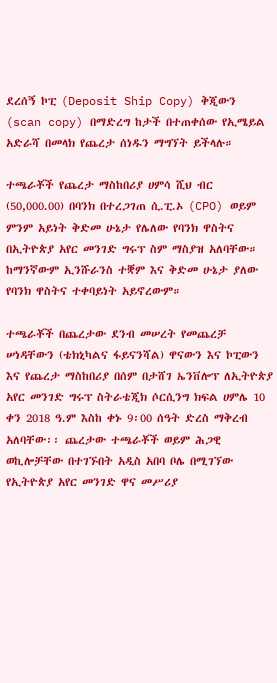ደረሰኝ ኮፒ (Deposit Ship Copy) ቅጂውን (scan copy) በማድረግ ከታች በተጠቀሰው የኢሜይል አድራሻ በመላክ የጨረታ ሰነዱን ማግኘት ይችላሉ።

ተጫራቾች የጨረታ ማስከበሪያ ሀምሳ ሺህ ብር (50,000.00) በባንክ በተረጋገጠ ሲ.ፒ.ኦ (CPO) ወይም ምንም አይነት ቅድመ ሁኔታ የሌለው የባንክ ዋስትና በኢትዮጵያ አየር መንገድ ግሩፕ ስም ማስያዝ አለባቸው። ከማንኛውም ኢንሹራንስ ተቛም እና ቅድመ ሁኔታ ያለው የባንክ ዋስትና ተቀባይነት አይኖረውም።

ተጫራቾች በጨረታው ደንብ መሠረት የመጨረቻ ሠነዳቸውን (ቴክኒካልና ፋይናንሻል) ዋናውን እና ኮፒውን እና የጨረታ ማስከበሪያ በሰም በታሸገ ኤንቨሎፕ ለኢትዮጵያ አየር መንገድ ግሩፕ ስትራቴጂክ ሶርሲንግ ክፍል ሀምሌ 10 ቀን 2018 ዓ.ም እስከ ቀኑ 9፡00 ሰዓት ድረስ ማቅረብ አለባቸው፡፡ ጨረታው ተጫራቾች ወይም ሕጋዊ ወኪሎቻቸው በተገኙበት አዲስ አበባ ቦሌ በሚገኘው የኢትዮጵያ አየር መንገድ ዋና መሥሪያ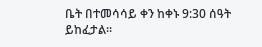ቤት በተመሳሳይ ቀን ከቀኑ 9:30 ሰዓት ይከፈታል።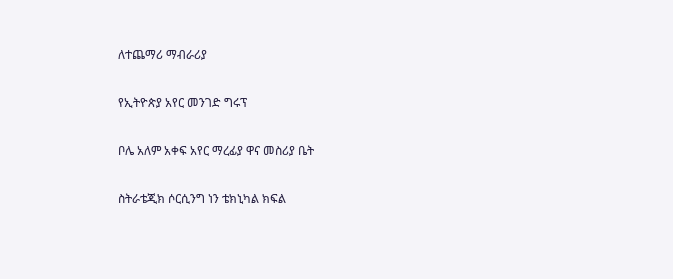ለተጨማሪ ማብራሪያ

የኢትዮጵያ አየር መንገድ ግሩፕ

ቦሌ አለም አቀፍ አየር ማረፊያ ዋና መስሪያ ቤት

ስትራቴጂክ ሶርሲንግ ነን ቴክኒካል ክፍል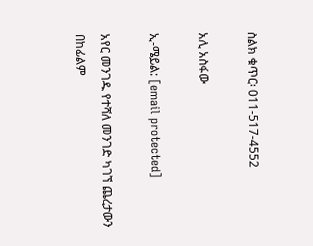ስልክ ቁጥር፡ 011-517-4552

አሊ አስፋው

ኢ-ሜይል: [email protected]

አየር መንገዱ የተሻለ መንገድ ካገኘ ጨረታውን በከፊልም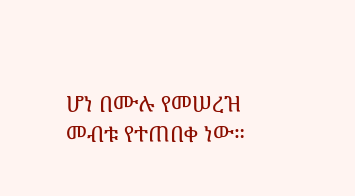ሆነ በሙሉ የመሠረዝ መብቱ የተጠበቀ ነው።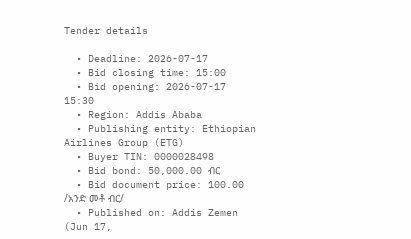Tender details

  • Deadline: 2026-07-17
  • Bid closing time: 15:00
  • Bid opening: 2026-07-17 15:30
  • Region: Addis Ababa
  • Publishing entity: Ethiopian Airlines Group (ETG)
  • Buyer TIN: 0000028498
  • Bid bond: 50,000.00 ብር
  • Bid document price: 100.00 /አንድ መቶ ብር/
  • Published on: Addis Zemen (Jun 17,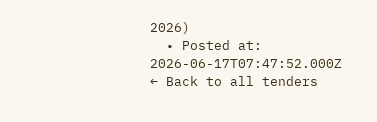2026)
  • Posted at: 2026-06-17T07:47:52.000Z
← Back to all tenders